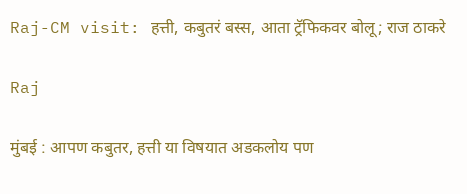Raj-CM visit: हत्ती, कबुतरं बस्स, आता ट्रॅफिकवर बोलू; राज ठाकरे

Raj

मुंबई : आपण कबुतर, हत्ती या विषयात अडकलोय पण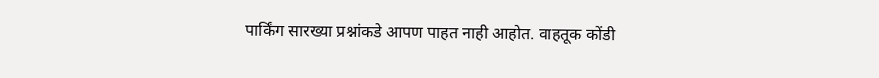पार्किंग सारख्या प्रश्नांकडे आपण पाहत नाही आहोत. वाहतूक कोंडी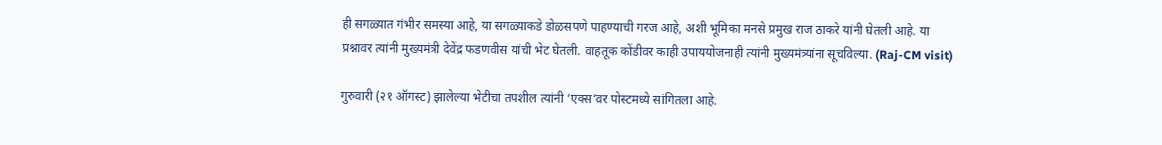ही सगळ्यात गंभीर समस्या आहे, या सगळ्याकडे डोळसपणे पाहण्याची गरज आहे, अशी भूमिका मनसे प्रमुख राज ठाकरे यांनी घेतली आहे. या प्रश्नावर त्यांनी मुख्यमंत्री देवेंद्र फडणवीस यांची भेट घेतली. वाहतूक कोंडीवर काही उपाययोजनाही त्यांनी मुख्यमंत्र्यांना सूचविल्या. (Raj-CM visit)

गुरुवारी (२१ ऑगस्ट) झालेल्या भेटीचा तपशील त्यांनी ‘एक्स’वर पोस्टमध्ये सांगितला आहे.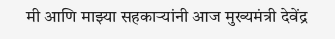मी आणि माझ्या सहकाऱ्यांनी आज मुख्यमंत्री देवेंद्र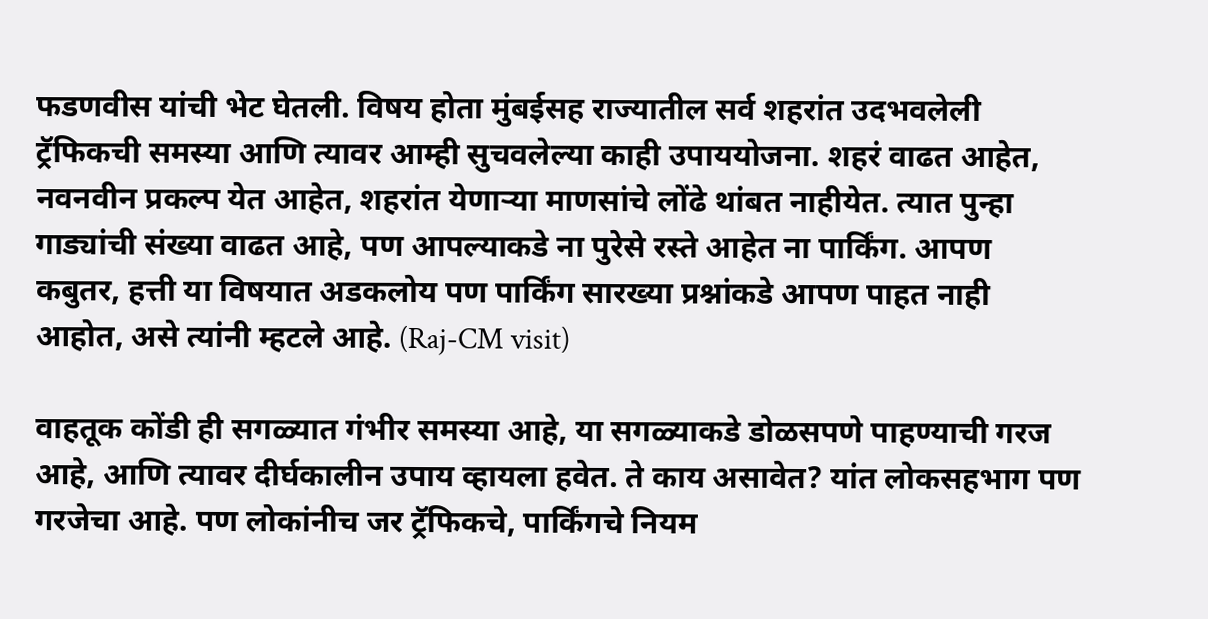फडणवीस यांची भेट घेतली. विषय होता मुंबईसह राज्यातील सर्व शहरांत उदभवलेली ट्रॅफिकची समस्या आणि त्यावर आम्ही सुचवलेल्या काही उपाययोजना. शहरं वाढत आहेत, नवनवीन प्रकल्प येत आहेत, शहरांत येणाऱ्या माणसांचे लोंढे थांबत नाहीयेत. त्यात पुन्हा गाड्यांची संख्या वाढत आहे, पण आपल्याकडे ना पुरेसे रस्ते आहेत ना पार्किंग. आपण कबुतर, हत्ती या विषयात अडकलोय पण पार्किंग सारख्या प्रश्नांकडे आपण पाहत नाही आहोत, असे त्यांनी म्हटले आहे. (Raj-CM visit)

वाहतूक कोंडी ही सगळ्यात गंभीर समस्या आहे, या सगळ्याकडे डोळसपणे पाहण्याची गरज आहे, आणि त्यावर दीर्घकालीन उपाय व्हायला हवेत. ते काय असावेत? यांत लोकसहभाग पण गरजेचा आहे. पण लोकांनीच जर ट्रॅफिकचे, पार्किंगचे नियम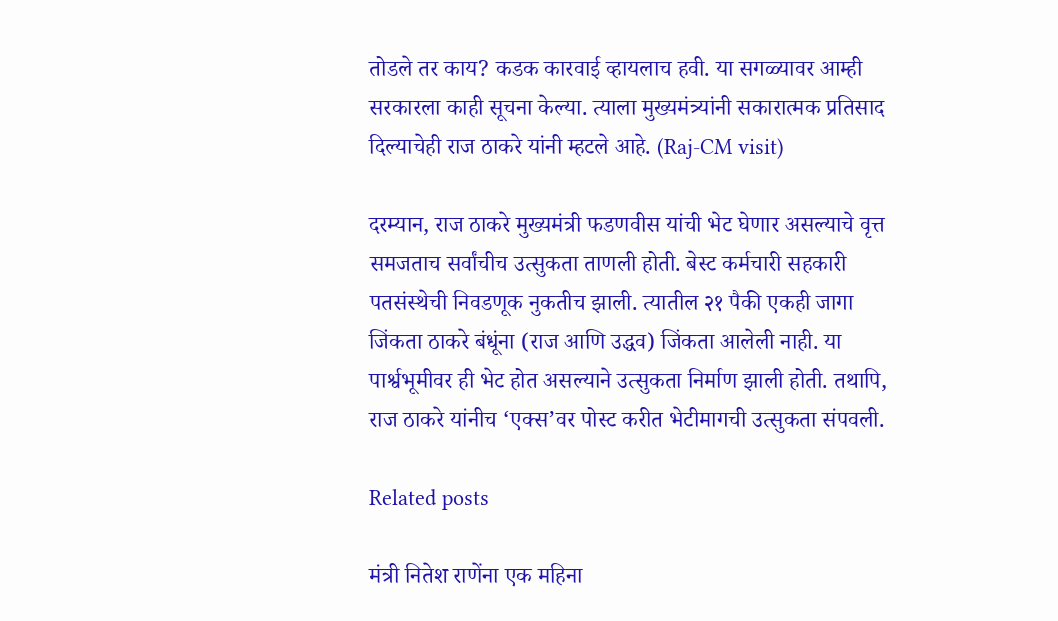तोडले तर काय? कडक कारवाई व्हायलाच हवी. या सगळ्यावर आम्ही सरकारला काही सूचना केल्या. त्याला मुख्यमंत्र्यांनी सकारात्मक प्रतिसाद दिल्याचेही राज ठाकरे यांनी म्हटले आहे. (Raj-CM visit)

दरम्यान, राज ठाकरे मुख्यमंत्री फडणवीस यांची भेट घेणार असल्याचे वृत्त समजताच सर्वांचीच उत्सुकता ताणली होती. बेस्ट कर्मचारी सहकारी पतसंस्थेची निवडणूक नुकतीच झाली. त्यातील २१ पैकी एकही जागा जिंकता ठाकरे बंधूंना (राज आणि उद्धव) जिंकता आलेली नाही. या पार्श्वभूमीवर ही भेट होत असल्याने उत्सुकता निर्माण झाली होती. तथापि, राज ठाकरे यांनीच ‘एक्स’वर पोस्ट करीत भेटीमागची उत्सुकता संपवली.

Related posts

मंत्री नितेश राणेंना एक महिना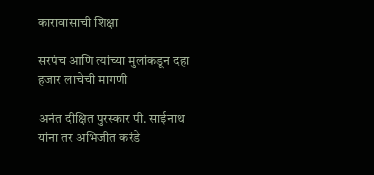कारावासाची शिक्षा

सरपंच आणि त्यांच्या मुलांकडून दहा हजार लाचेची मागणी

अनंत दीक्षित पुरस्कार पी. साईनाथ यांना तर अभिजीत करंडे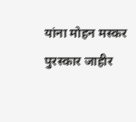यांना मोहन मस्कर पुरस्कार जाहीर